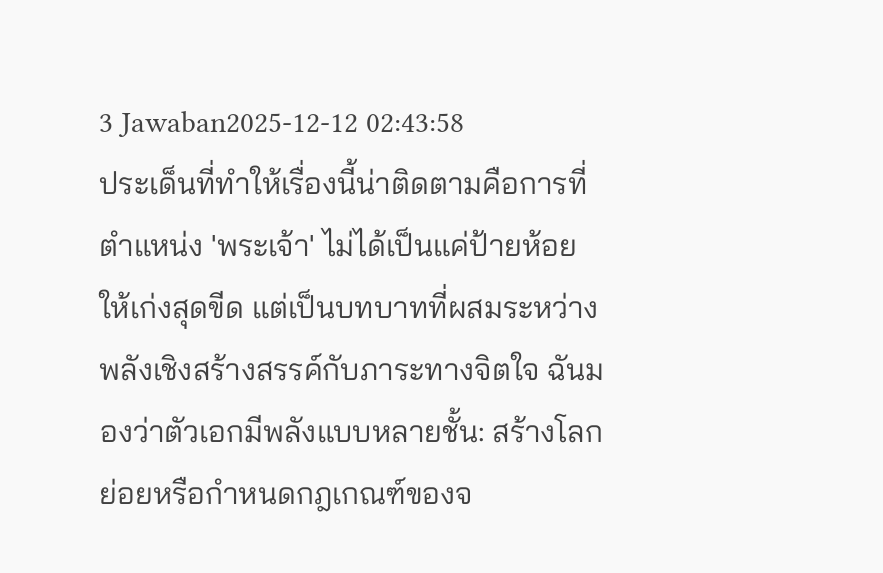3 Jawaban2025-12-12 02:43:58
ประเด็นที่ทำให้เรื่องนี้น่าติดตามคือการที่ตำแหน่ง 'พระเจ้า' ไม่ได้เป็นแค่ป้ายห้อยให้เก่งสุดขีด แต่เป็นบทบาทที่ผสมระหว่างพลังเชิงสร้างสรรค์กับภาระทางจิตใจ ฉันมองว่าตัวเอกมีพลังแบบหลายชั้น: สร้างโลกย่อยหรือกำหนดกฎเกณฑ์ของจ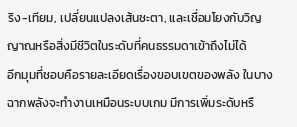ริง-เทียม, เปลี่ยนแปลงเส้นชะตา, และเชื่อมโยงกับวิญญาณหรือสิ่งมีชีวิตในระดับที่คนธรรมดาเข้าถึงไม่ได้
อีกมุมที่ชอบคือรายละเอียดเรื่องขอบเขตของพลัง ในบางฉากพลังจะทำงานเหมือนระบบเกม มีการเพิ่มระดับหรื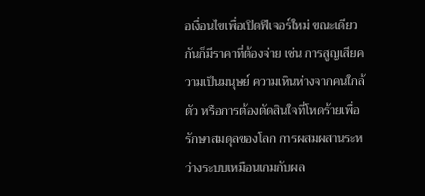อเงื่อนไขเพื่อเปิดฟีเจอร์ใหม่ ขณะเดียวกันก็มีราคาที่ต้องจ่าย เช่น การสูญเสียความเป็นมนุษย์ ความเหินห่างจากคนใกล้ตัว หรือการต้องตัดสินใจที่โหดร้ายเพื่อรักษาสมดุลของโลก การผสมผสานระหว่างระบบเหมือนเกมกับผล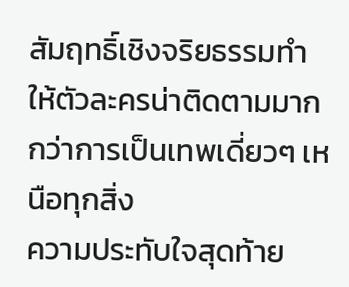สัมฤทธิ์เชิงจริยธรรมทำให้ตัวละครน่าติดตามมากกว่าการเป็นเทพเดี่ยวๆ เหนือทุกสิ่ง
ความประทับใจสุดท้าย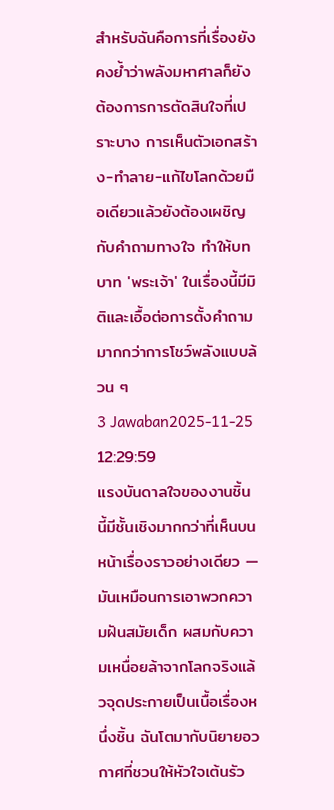สำหรับฉันคือการที่เรื่องยังคงย้ำว่าพลังมหาศาลก็ยังต้องการการตัดสินใจที่เปราะบาง การเห็นตัวเอกสร้าง-ทำลาย-แก้ไขโลกด้วยมือเดียวแล้วยังต้องเผชิญกับคำถามทางใจ ทำให้บทบาท 'พระเจ้า' ในเรื่องนี้มีมิติและเอื้อต่อการตั้งคำถามมากกว่าการโชว์พลังแบบล้วน ๆ
3 Jawaban2025-11-25 12:29:59
แรงบันดาลใจของงานชิ้นนี้มีชั้นเชิงมากกว่าที่เห็นบนหน้าเรื่องราวอย่างเดียว — มันเหมือนการเอาพวกความฝันสมัยเด็ก ผสมกับความเหนื่อยล้าจากโลกจริงแล้วจุดประกายเป็นเนื้อเรื่องหนึ่งชิ้น ฉันโตมากับนิยายอวกาศที่ชวนให้หัวใจเต้นรัว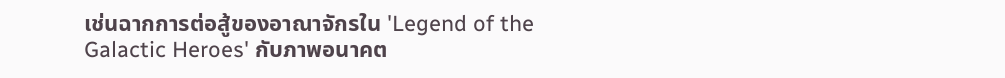เช่นฉากการต่อสู้ของอาณาจักรใน 'Legend of the Galactic Heroes' กับภาพอนาคต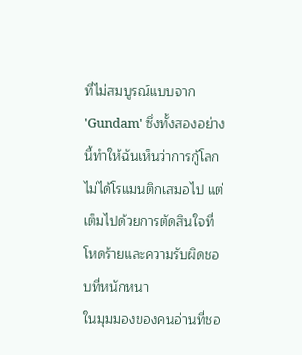ที่ไม่สมบูรณ์แบบจาก 'Gundam' ซึ่งทั้งสองอย่างนี้ทำให้ฉันเห็นว่าการกู้โลกไม่ได้โรแมนติกเสมอไป แต่เต็มไปด้วยการตัดสินใจที่โหดร้ายและความรับผิดชอบที่หนักหนา
ในมุมมองของคนอ่านที่ชอ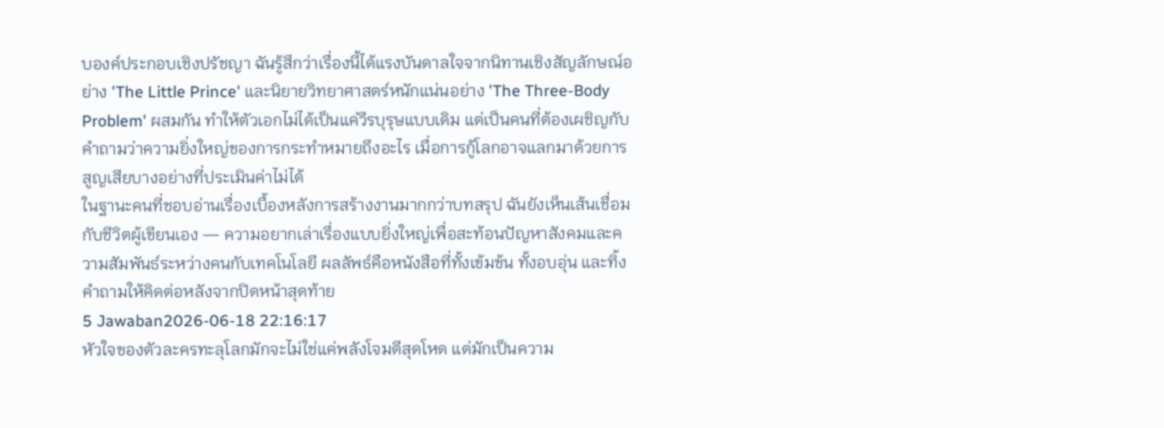บองค์ประกอบเชิงปรัชญา ฉันรู้สึกว่าเรื่องนี้ได้แรงบันดาลใจจากนิทานเชิงสัญลักษณ์อย่าง 'The Little Prince' และนิยายวิทยาศาสตร์หนักแน่นอย่าง 'The Three-Body Problem' ผสมกัน ทำให้ตัวเอกไม่ได้เป็นแค่วีรบุรุษแบบเดิม แต่เป็นคนที่ต้องเผชิญกับคำถามว่าความยิ่งใหญ่ของการกระทำหมายถึงอะไร เมื่อการกู้โลกอาจแลกมาด้วยการสูญเสียบางอย่างที่ประเมินค่าไม่ได้
ในฐานะคนที่ชอบอ่านเรื่องเบื้องหลังการสร้างงานมากกว่าบทสรุป ฉันยังเห็นเส้นเชื่อมกับชีวิตผู้เขียนเอง — ความอยากเล่าเรื่องแบบยิ่งใหญ่เพื่อสะท้อนปัญหาสังคมและความสัมพันธ์ระหว่างคนกับเทคโนโลยี ผลลัพธ์คือหนังสือที่ทั้งเข้มข้น ทั้งอบอุ่น และทิ้งคำถามให้คิดต่อหลังจากปิดหน้าสุดท้าย
5 Jawaban2026-06-18 22:16:17
หัวใจของตัวละครทะลุโลกมักจะไม่ใช่แค่พลังโจมตีสุดโหด แต่มักเป็นความ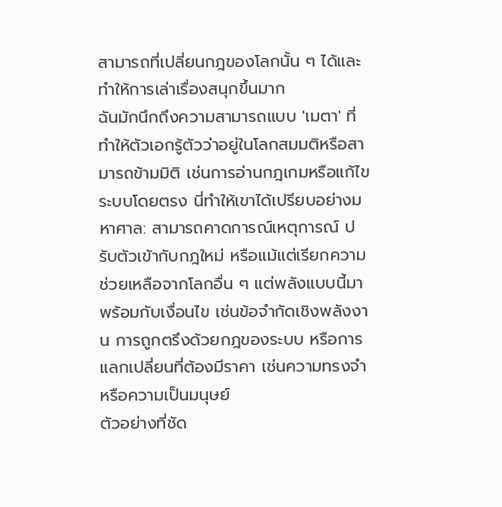สามารถที่เปลี่ยนกฎของโลกนั้น ๆ ได้และทำให้การเล่าเรื่องสนุกขึ้นมาก
ฉันมักนึกถึงความสามารถแบบ 'เมตา' ที่ทำให้ตัวเอกรู้ตัวว่าอยู่ในโลกสมมติหรือสามารถข้ามมิติ เช่นการอ่านกฎเกมหรือแก้ไขระบบโดยตรง นี่ทำให้เขาได้เปรียบอย่างมหาศาล: สามารถคาดการณ์เหตุการณ์ ปรับตัวเข้ากับกฎใหม่ หรือแม้แต่เรียกความช่วยเหลือจากโลกอื่น ๆ แต่พลังแบบนี้มาพร้อมกับเงื่อนไข เช่นข้อจำกัดเชิงพลังงาน การถูกตรึงด้วยกฎของระบบ หรือการแลกเปลี่ยนที่ต้องมีราคา เช่นความทรงจำหรือความเป็นมนุษย์
ตัวอย่างที่ชัด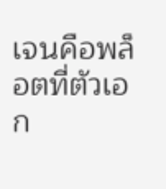เจนคือพล็อตที่ตัวเอก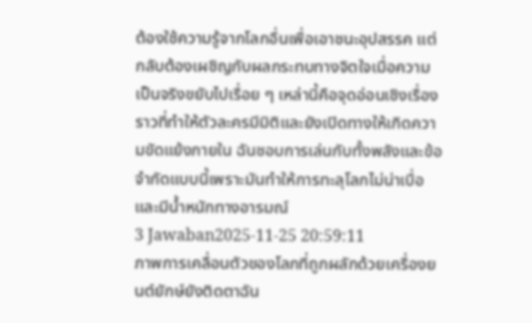ต้องใช้ความรู้จากโลกอื่นเพื่อเอาชนะอุปสรรค แต่กลับต้องเผชิญกับผลกระทบทางจิตใจเมื่อความเป็นจริงขยับไปเรื่อย ๆ เหล่านี้คือจุดอ่อนเชิงเรื่องราวที่ทำให้ตัวละครมีมิติและยังเปิดทางให้เกิดความขัดแย้งภายใน ฉันชอบการเล่นกับทั้งพลังและข้อจำกัดแบบนี้เพราะมันทำให้การทะลุโลกไม่น่าเบื่อและมีน้ำหนักทางอารมณ์
3 Jawaban2025-11-25 20:59:11
ภาพการเคลื่อนตัวของโลกที่ถูกผลักด้วยเครื่องยนต์ยักษ์ยังติดตาฉัน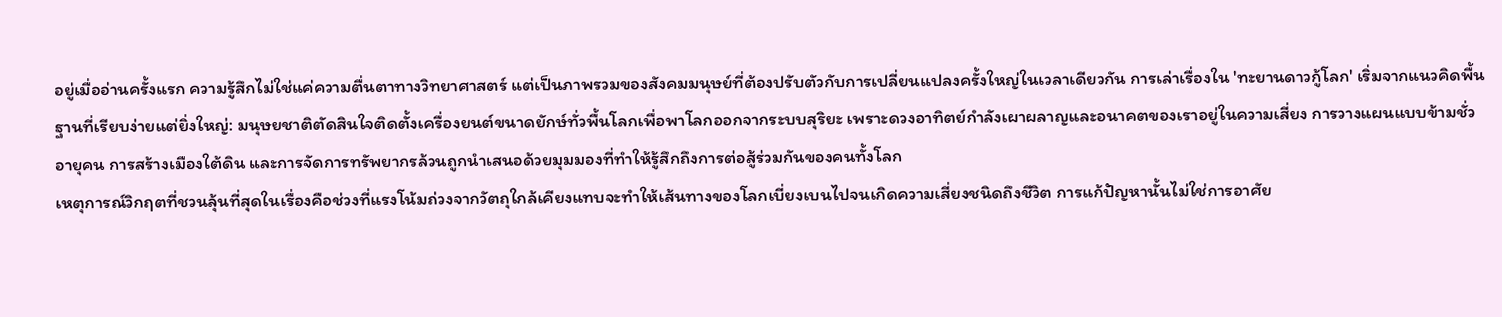อยู่เมื่ออ่านครั้งแรก ความรู้สึกไม่ใช่แค่ความตื่นตาทางวิทยาศาสตร์ แต่เป็นภาพรวมของสังคมมนุษย์ที่ต้องปรับตัวกับการเปลี่ยนแปลงครั้งใหญ่ในเวลาเดียวกัน การเล่าเรื่องใน 'ทะยานดาวกู้โลก' เริ่มจากแนวคิดพื้นฐานที่เรียบง่ายแต่ยิ่งใหญ่: มนุษยชาติตัดสินใจติดตั้งเครื่องยนต์ขนาดยักษ์ทั่วพื้นโลกเพื่อพาโลกออกจากระบบสุริยะ เพราะดวงอาทิตย์กำลังเผาผลาญและอนาคตของเราอยู่ในความเสี่ยง การวางแผนแบบข้ามชั่วอายุคน การสร้างเมืองใต้ดิน และการจัดการทรัพยากรล้วนถูกนำเสนอด้วยมุมมองที่ทำให้รู้สึกถึงการต่อสู้ร่วมกันของคนทั้งโลก
เหตุการณ์วิกฤตที่ชวนลุ้นที่สุดในเรื่องคือช่วงที่แรงโน้มถ่วงจากวัตถุใกล้เคียงแทบจะทำให้เส้นทางของโลกเบี่ยงเบนไปจนเกิดความเสี่ยงชนิดถึงชีวิต การแก้ปัญหานั้นไม่ใช่การอาศัย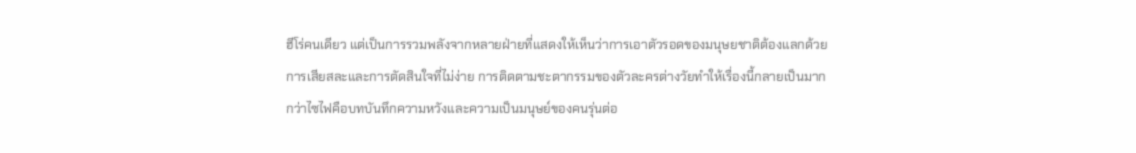ฮีโร่คนเดียว แต่เป็นการรวมพลังจากหลายฝ่ายที่แสดงให้เห็นว่าการเอาตัวรอดของมนุษยชาติต้องแลกด้วยการเสียสละและการตัดสินใจที่ไม่ง่าย การติดตามชะตากรรมของตัวละครต่างวัยทำให้เรื่องนี้กลายเป็นมากกว่าไซไฟคือบทบันทึกความหวังและความเป็นมนุษย์ของคนรุ่นต่อ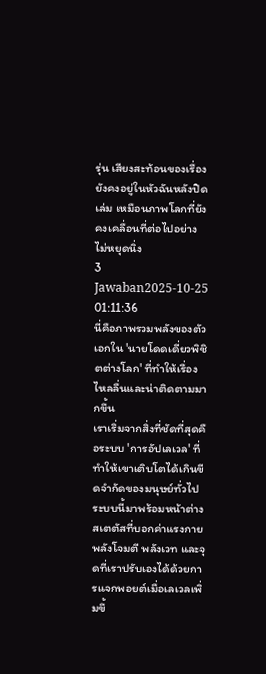รุ่น เสียงสะท้อนของเรื่องยังคงอยู่ในหัวฉันหลังปิดเล่ม เหมือนภาพโลกที่ยังคงเคลื่อนที่ต่อไปอย่างไม่หยุดนิ่ง
3 Jawaban2025-10-25 01:11:36
นี่คือภาพรวมพลังของตัวเอกใน 'นายโดดเดี่ยวพิชิตต่างโลก' ที่ทำให้เรื่องไหลลื่นและน่าติดตามมากขึ้น
เราเริ่มจากสิ่งที่ชัดที่สุดคือระบบ 'การอัปเลเวล' ที่ทำให้เขาเติบโตได้เกินขีดจำกัดของมนุษย์ทั่วไป ระบบนี้มาพร้อมหน้าต่างสเตตัสที่บอกค่าแรงกาย พลังโจมตี พลังเวท และจุดที่เราปรับเองได้ด้วยการแจกพอยต์เมื่อเลเวลเพิ่มขึ้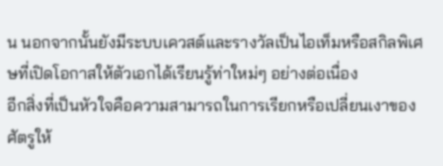น นอกจากนั้นยังมีระบบเควสต์และรางวัลเป็นไอเท็มหรือสกิลพิเศษที่เปิดโอกาสให้ตัวเอกได้เรียนรู้ท่าใหม่ๆ อย่างต่อเนื่อง
อีกสิ่งที่เป็นหัวใจคือความสามารถในการเรียกหรือเปลี่ยนเงาของศัตรูให้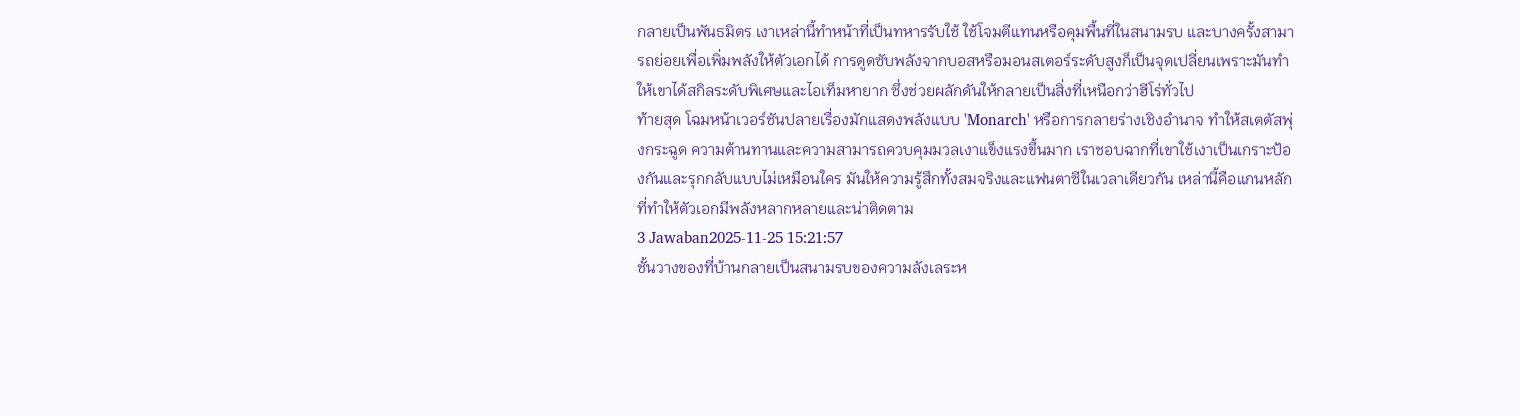กลายเป็นพันธมิตร เงาเหล่านี้ทำหน้าที่เป็นทหารรับใช้ ใช้โจมตีแทนหรือคุมพื้นที่ในสนามรบ และบางครั้งสามารถย่อยเพื่อเพิ่มพลังให้ตัวเอกได้ การดูดซับพลังจากบอสหรือมอนสเตอร์ระดับสูงก็เป็นจุดเปลี่ยนเพราะมันทำให้เขาได้สกิลระดับพิเศษและไอเท็มหายาก ซึ่งช่วยผลักดันให้กลายเป็นสิ่งที่เหนือกว่าฮีโร่ทั่วไป
ท้ายสุด โฉมหน้าเวอร์ชันปลายเรื่องมักแสดงพลังแบบ 'Monarch' หรือการกลายร่างเชิงอำนาจ ทำให้สเตตัสพุ่งกระฉูด ความต้านทานและความสามารถควบคุมมวลเงาแข็งแรงขึ้นมาก เราชอบฉากที่เขาใช้เงาเป็นเกราะป้องกันและรุกกลับแบบไม่เหมือนใคร มันให้ความรู้สึกทั้งสมจริงและแฟนตาซีในเวลาเดียวกัน เหล่านี้คือแกนหลักที่ทำให้ตัวเอกมีพลังหลากหลายและน่าติดตาม
3 Jawaban2025-11-25 15:21:57
ชั้นวางของที่บ้านกลายเป็นสนามรบของความลังเลระห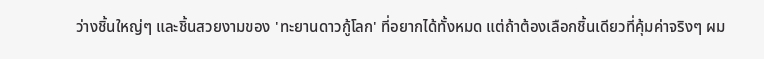ว่างชิ้นใหญ่ๆ และชิ้นสวยงามของ 'ทะยานดาวกู้โลก' ที่อยากได้ทั้งหมด แต่ถ้าต้องเลือกชิ้นเดียวที่คุ้มค่าจริงๆ ผม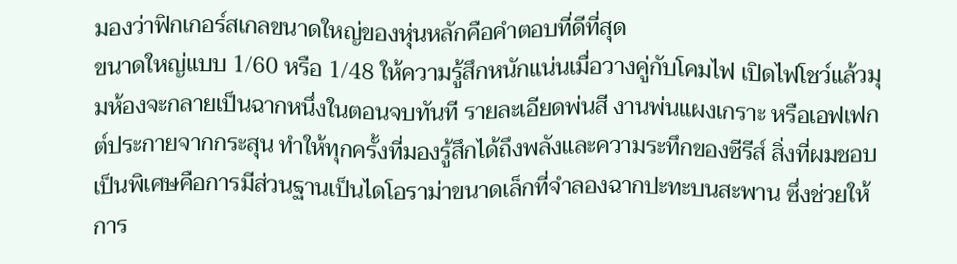มองว่าฟิกเกอร์สเกลขนาดใหญ่ของหุ่นหลักคือคำตอบที่ดีที่สุด
ขนาดใหญ่แบบ 1/60 หรือ 1/48 ให้ความรู้สึกหนักแน่นเมื่อวางคู่กับโคมไฟ เปิดไฟโชว์แล้วมุมห้องจะกลายเป็นฉากหนึ่งในตอนจบทันที รายละเอียดพ่นสี งานพ่นแผงเกราะ หรือเอฟเฟกต์ประกายจากกระสุน ทำให้ทุกครั้งที่มองรู้สึกได้ถึงพลังและความระทึกของซีรีส์ สิ่งที่ผมชอบเป็นพิเศษคือการมีส่วนฐานเป็นไดโอราม่าขนาดเล็กที่จำลองฉากปะทะบนสะพาน ซึ่งช่วยให้การ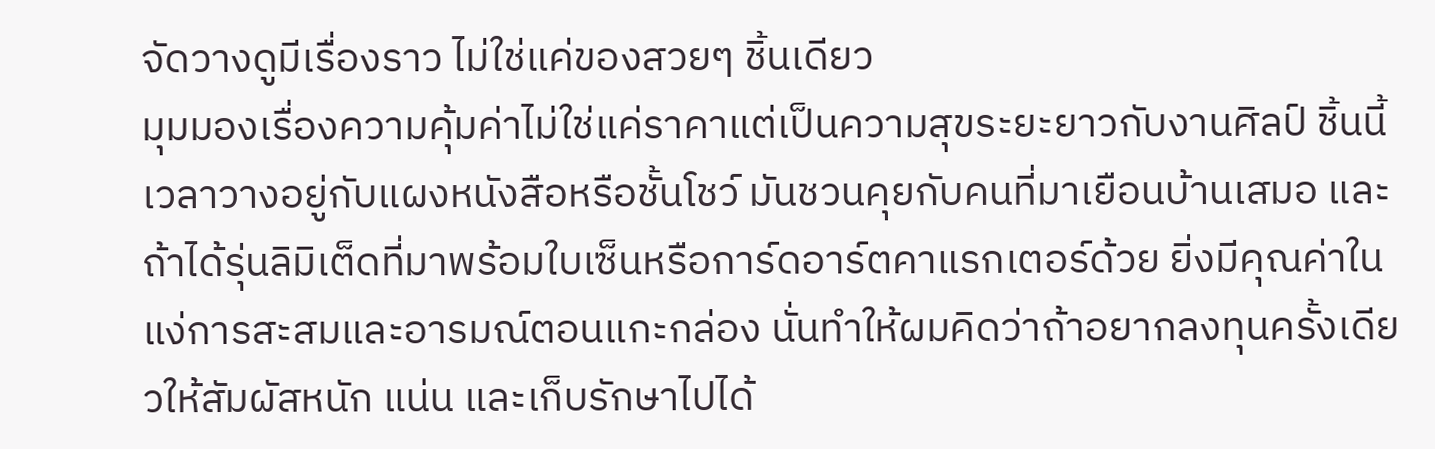จัดวางดูมีเรื่องราว ไม่ใช่แค่ของสวยๆ ชิ้นเดียว
มุมมองเรื่องความคุ้มค่าไม่ใช่แค่ราคาแต่เป็นความสุขระยะยาวกับงานศิลป์ ชิ้นนี้เวลาวางอยู่กับแผงหนังสือหรือชั้นโชว์ มันชวนคุยกับคนที่มาเยือนบ้านเสมอ และถ้าได้รุ่นลิมิเต็ดที่มาพร้อมใบเซ็นหรือการ์ดอาร์ตคาแรกเตอร์ด้วย ยิ่งมีคุณค่าในแง่การสะสมและอารมณ์ตอนแกะกล่อง นั่นทำให้ผมคิดว่าถ้าอยากลงทุนครั้งเดียวให้สัมผัสหนัก แน่น และเก็บรักษาไปได้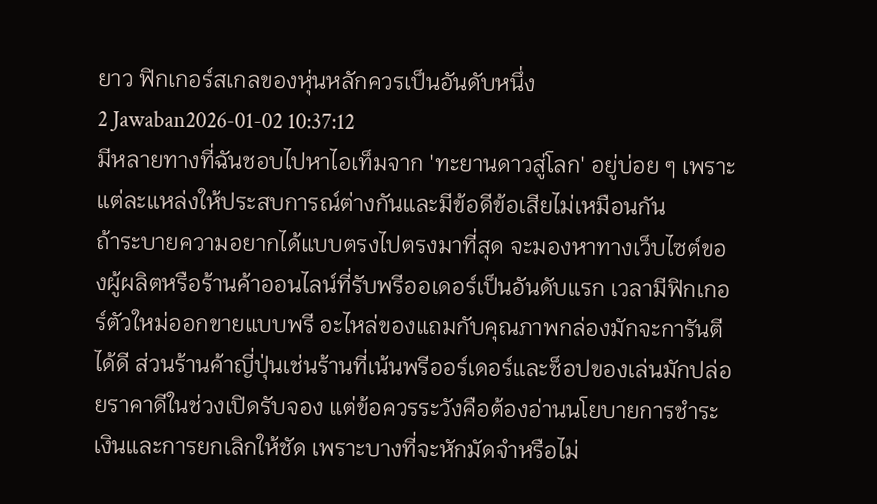ยาว ฟิกเกอร์สเกลของหุ่นหลักควรเป็นอันดับหนึ่ง
2 Jawaban2026-01-02 10:37:12
มีหลายทางที่ฉันชอบไปหาไอเท็มจาก 'ทะยานดาวสู่โลก' อยู่บ่อย ๆ เพราะแต่ละแหล่งให้ประสบการณ์ต่างกันและมีข้อดีข้อเสียไม่เหมือนกัน
ถ้าระบายความอยากได้แบบตรงไปตรงมาที่สุด จะมองหาทางเว็บไซต์ของผู้ผลิตหรือร้านค้าออนไลน์ที่รับพรีออเดอร์เป็นอันดับแรก เวลามีฟิกเกอร์ตัวใหม่ออกขายแบบพรี อะไหล่ของแถมกับคุณภาพกล่องมักจะการันตีได้ดี ส่วนร้านค้าญี่ปุ่นเช่นร้านที่เน้นพรีออร์เดอร์และช็อปของเล่นมักปล่อยราคาดีในช่วงเปิดรับจอง แต่ข้อควรระวังคือต้องอ่านนโยบายการชำระเงินและการยกเลิกให้ชัด เพราะบางที่จะหักมัดจำหรือไม่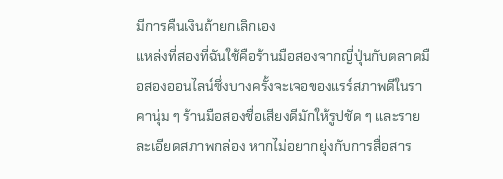มีการคืนเงินถ้ายกเลิกเอง
แหล่งที่สองที่ฉันใช้คือร้านมือสองจากญี่ปุ่นกับตลาดมือสองออนไลน์ซึ่งบางครั้งจะเจอของแรร์สภาพดีในราคานุ่ม ๆ ร้านมือสองชื่อเสียงดีมักให้รูปชัด ๆ และรายละเอียดสภาพกล่อง หากไม่อยากยุ่งกับการสื่อสาร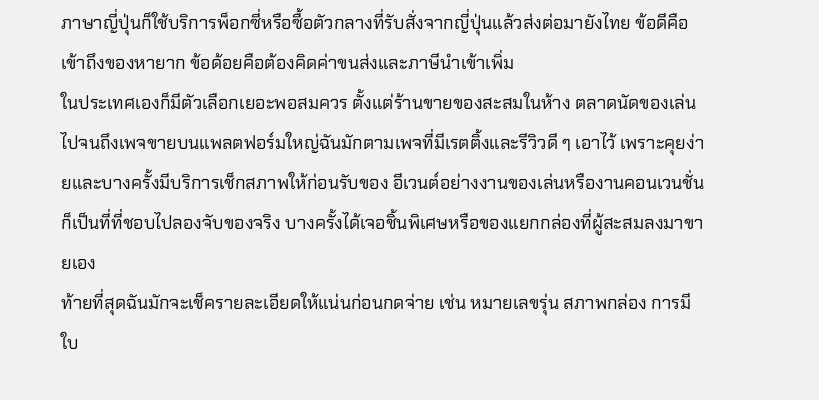ภาษาญี่ปุ่นก็ใช้บริการพ็อกซี่หรือซื้อตัวกลางที่รับสั่งจากญี่ปุ่นแล้วส่งต่อมายังไทย ข้อดีคือเข้าถึงของหายาก ข้อด้อยคือต้องคิดค่าขนส่งและภาษีนำเข้าเพิ่ม
ในประเทศเองก็มีตัวเลือกเยอะพอสมควร ตั้งแต่ร้านขายของสะสมในห้าง ตลาดนัดของเล่น ไปจนถึงเพจขายบนแพลตฟอร์มใหญ่ฉันมักตามเพจที่มีเรตติ้งและรีวิวดี ๆ เอาไว้ เพราะคุยง่ายและบางครั้งมีบริการเช็กสภาพให้ก่อนรับของ อีเวนต์อย่างงานของเล่นหรืองานคอนเวนชั่นก็เป็นที่ที่ชอบไปลองจับของจริง บางครั้งได้เจอชิ้นพิเศษหรือของแยกกล่องที่ผู้สะสมลงมาขายเอง
ท้ายที่สุดฉันมักจะเช็ครายละเอียดให้แน่นก่อนกดจ่าย เช่น หมายเลขรุ่น สภาพกล่อง การมีใบ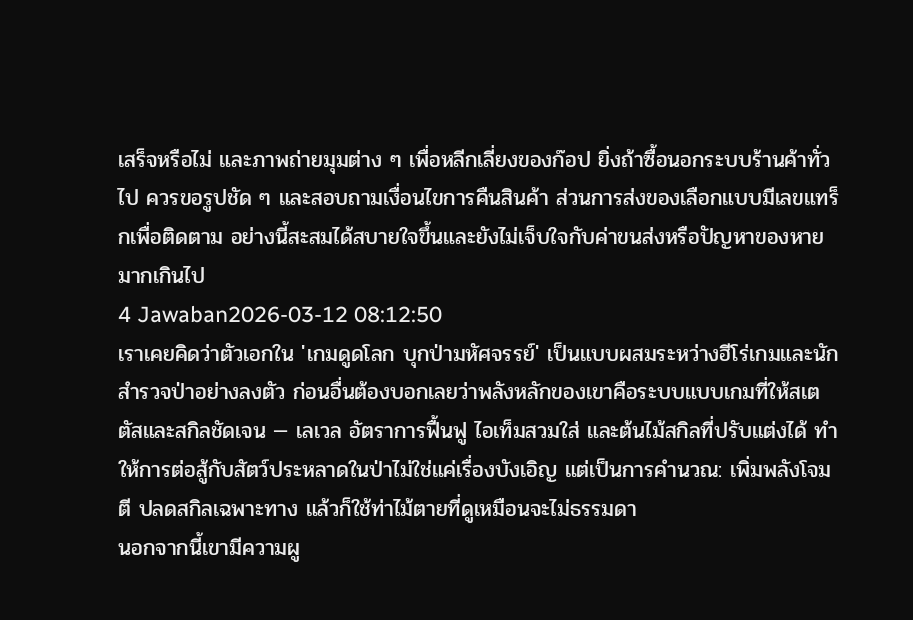เสร็จหรือไม่ และภาพถ่ายมุมต่าง ๆ เพื่อหลีกเลี่ยงของก๊อป ยิ่งถ้าซื้อนอกระบบร้านค้าทั่วไป ควรขอรูปชัด ๆ และสอบถามเงื่อนไขการคืนสินค้า ส่วนการส่งของเลือกแบบมีเลขแทร็กเพื่อติดตาม อย่างนี้สะสมได้สบายใจขึ้นและยังไม่เจ็บใจกับค่าขนส่งหรือปัญหาของหายมากเกินไป
4 Jawaban2026-03-12 08:12:50
เราเคยคิดว่าตัวเอกใน 'เกมดูดโลก บุกป่ามหัศจรรย์' เป็นแบบผสมระหว่างฮีโร่เกมและนักสำรวจป่าอย่างลงตัว ก่อนอื่นต้องบอกเลยว่าพลังหลักของเขาคือระบบแบบเกมที่ให้สเตตัสและสกิลชัดเจน — เลเวล อัตราการฟื้นฟู ไอเท็มสวมใส่ และต้นไม้สกิลที่ปรับแต่งได้ ทำให้การต่อสู้กับสัตว์ประหลาดในป่าไม่ใช่แค่เรื่องบังเอิญ แต่เป็นการคำนวณ: เพิ่มพลังโจมตี ปลดสกิลเฉพาะทาง แล้วก็ใช้ท่าไม้ตายที่ดูเหมือนจะไม่ธรรมดา
นอกจากนี้เขามีความผู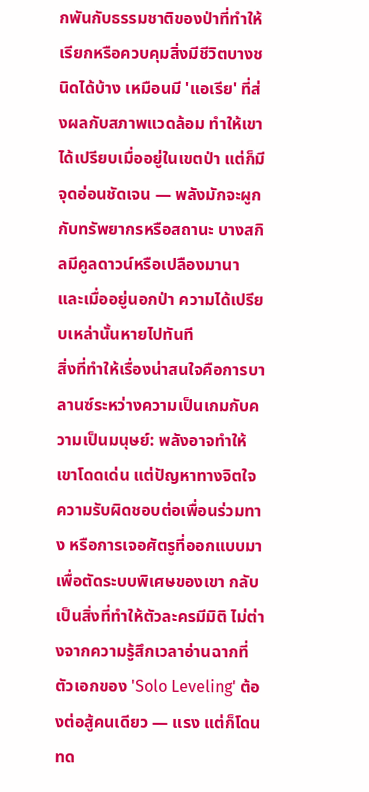กพันกับธรรมชาติของป่าที่ทำให้เรียกหรือควบคุมสิ่งมีชีวิตบางชนิดได้บ้าง เหมือนมี 'แอเรีย' ที่ส่งผลกับสภาพแวดล้อม ทำให้เขาได้เปรียบเมื่ออยู่ในเขตป่า แต่ก็มีจุดอ่อนชัดเจน — พลังมักจะผูกกับทรัพยากรหรือสถานะ บางสกิลมีคูลดาวน์หรือเปลืองมานา และเมื่ออยู่นอกป่า ความได้เปรียบเหล่านั้นหายไปทันที
สิ่งที่ทำให้เรื่องน่าสนใจคือการบาลานซ์ระหว่างความเป็นเกมกับความเป็นมนุษย์: พลังอาจทำให้เขาโดดเด่น แต่ปัญหาทางจิตใจ ความรับผิดชอบต่อเพื่อนร่วมทาง หรือการเจอศัตรูที่ออกแบบมาเพื่อตัดระบบพิเศษของเขา กลับเป็นสิ่งที่ทำให้ตัวละครมีมิติ ไม่ต่างจากความรู้สึกเวลาอ่านฉากที่ตัวเอกของ 'Solo Leveling' ต้องต่อสู้คนเดียว — แรง แต่ก็โดนทด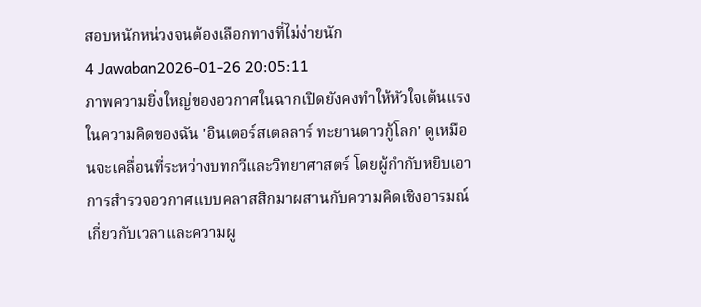สอบหนักหน่วงจนต้องเลือกทางที่ไม่ง่ายนัก
4 Jawaban2026-01-26 20:05:11
ภาพความยิ่งใหญ่ของอวกาศในฉากเปิดยังคงทำให้หัวใจเต้นแรง ในความคิดของฉัน 'อินเตอร์สเตลลาร์ ทะยานดาวกู้โลก' ดูเหมือนจะเคลื่อนที่ระหว่างบทกวีและวิทยาศาสตร์ โดยผู้กำกับหยิบเอาการสำรวจอวกาศแบบคลาสสิกมาผสานกับความคิดเชิงอารมณ์เกี่ยวกับเวลาและความผู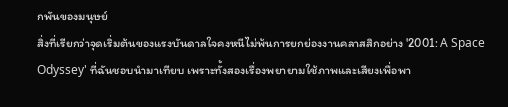กพันของมนุษย์
สิ่งที่เรียกว่าจุดเริ่มต้นของแรงบันดาลใจคงหนีไม่พ้นการยกย่องงานคลาสสิกอย่าง '2001: A Space Odyssey' ที่ฉันชอบนำมาเทียบ เพราะทั้งสองเรื่องพยายามใช้ภาพและเสียงเพื่อพา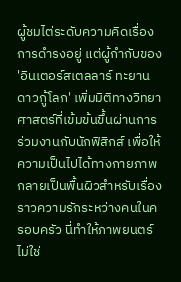ผู้ชมไต่ระดับความคิดเรื่องการดำรงอยู่ แต่ผู้กำกับของ 'อินเตอร์สเตลลาร์ ทะยานดาวกู้โลก' เพิ่มมิติทางวิทยาศาสตร์ที่เข้มข้นขึ้นผ่านการร่วมงานกับนักฟิสิกส์ เพื่อให้ความเป็นไปได้ทางกายภาพกลายเป็นพื้นผิวสำหรับเรื่องราวความรักระหว่างคนในครอบครัว นี่ทำให้ภาพยนตร์ไม่ใช่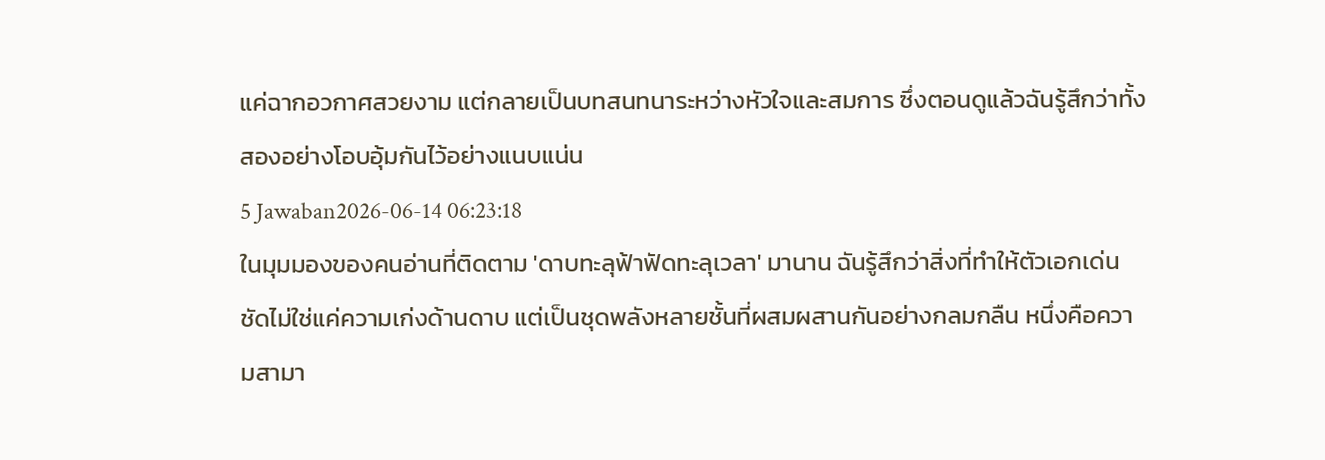แค่ฉากอวกาศสวยงาม แต่กลายเป็นบทสนทนาระหว่างหัวใจและสมการ ซึ่งตอนดูแล้วฉันรู้สึกว่าทั้งสองอย่างโอบอุ้มกันไว้อย่างแนบแน่น
5 Jawaban2026-06-14 06:23:18
ในมุมมองของคนอ่านที่ติดตาม 'ดาบทะลุฟ้าฟัดทะลุเวลา' มานาน ฉันรู้สึกว่าสิ่งที่ทำให้ตัวเอกเด่นชัดไม่ใช่แค่ความเก่งด้านดาบ แต่เป็นชุดพลังหลายชั้นที่ผสมผสานกันอย่างกลมกลืน หนึ่งคือความสามา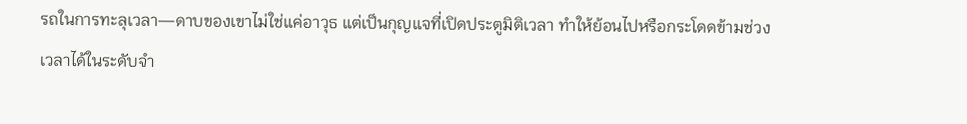รถในการทะลุเวลา—ดาบของเขาไม่ใช่แค่อาวุธ แต่เป็นกุญแจที่เปิดประตูมิติเวลา ทำให้ย้อนไปหรือกระโดดข้ามช่วงเวลาได้ในระดับจำ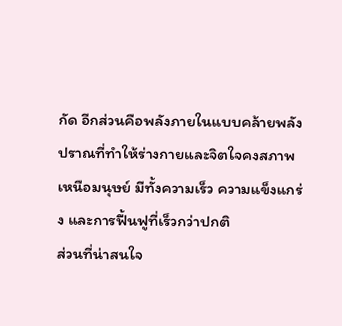กัด อีกส่วนคือพลังภายในแบบคล้ายพลังปราณที่ทำให้ร่างกายและจิตใจคงสภาพเหนือมนุษย์ มีทั้งความเร็ว ความแข็งแกร่ง และการฟื้นฟูที่เร็วกว่าปกติ
ส่วนที่น่าสนใจ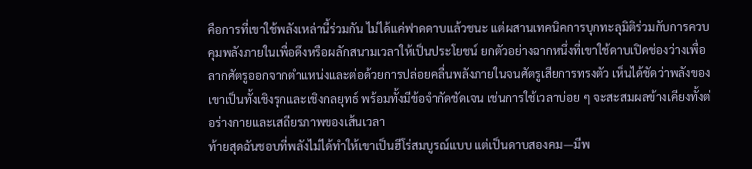คือการที่เขาใช้พลังเหล่านี้ร่วมกัน ไม่ได้แค่ฟาดดาบแล้วชนะ แต่ผสานเทคนิคการบุกทะลุมิติร่วมกับการควบคุมพลังภายในเพื่อดึงหรือผลักสนามเวลาให้เป็นประโยชน์ ยกตัวอย่างฉากหนึ่งที่เขาใช้ดาบเปิดช่องว่างเพื่อลากศัตรูออกจากตำแหน่งและต่อด้วยการปล่อยคลื่นพลังภายในจนศัตรูเสียการทรงตัว เห็นได้ชัดว่าพลังของเขาเป็นทั้งเชิงรุกและเชิงกลยุทธ์ พร้อมทั้งมีข้อจำกัดชัดเจน เช่นการใช้เวลาบ่อย ๆ จะสะสมผลข้างเคียงทั้งต่อร่างกายและเสถียรภาพของเส้นเวลา
ท้ายสุดฉันชอบที่พลังไม่ได้ทำให้เขาเป็นฮีโร่สมบูรณ์แบบ แต่เป็นดาบสองคม—มีพ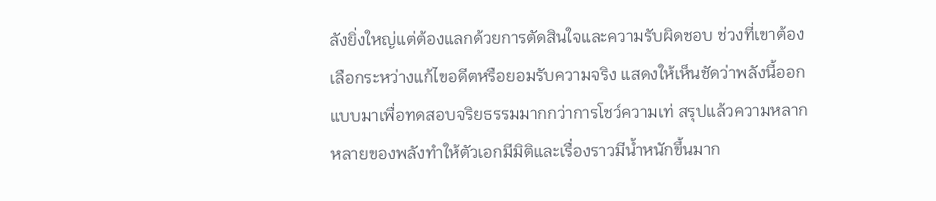ลังยิ่งใหญ่แต่ต้องแลกด้วยการตัดสินใจและความรับผิดชอบ ช่วงที่เขาต้องเลือกระหว่างแก้ไขอดีตหรือยอมรับความจริง แสดงให้เห็นชัดว่าพลังนี้ออกแบบมาเพื่อทดสอบจริยธรรมมากกว่าการโชว์ความเท่ สรุปแล้วความหลากหลายของพลังทำให้ตัวเอกมีมิติและเรื่องราวมีน้ำหนักขึ้นมาก